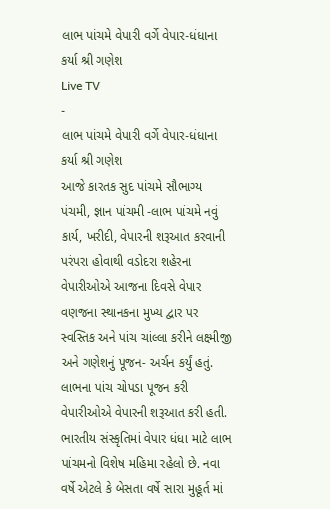લાભ પાંચમે વેપારી વર્ગે વેપાર-ધંધાના કર્યા શ્રી ગણેશ
Live TV
-
લાભ પાંચમે વેપારી વર્ગે વેપાર-ધંધાના કર્યા શ્રી ગણેશ
આજે કારતક સુદ પાંચમે સૌભાગ્ય પંચમી, જ્ઞાન પાંચમી -લાભ પાંચમે નવું કાર્ય, ખરીદી, વેપારની શરૂઆત કરવાની પરંપરા હોવાથી વડોદરા શહેરના વેપારીઓએ આજના દિવસે વેપાર વણજના સ્થાનકના મુખ્ય દ્વાર પર સ્વસ્તિક અને પાંચ ચાંલ્લા કરીને લક્ષ્મીજી અને ગણેશનું પૂજન- અર્ચન કર્યું હતું. લાભના પાંચ ચોપડા પૂજન કરી વેપારીઓએ વેપારની શરૂઆત કરી હતી.
ભારતીય સંસ્કૃતિમાં વેપાર ધંધા માટે લાભ પાંચમનો વિશેષ મહિમા રહેલો છે. નવા વર્ષે એટલે કે બેસતા વર્ષે સારા મુહૂર્ત માં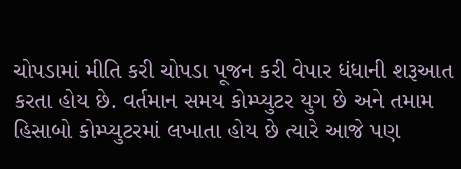ચોપડામાં મીતિ કરી ચોપડા પૂજન કરી વેપાર ધંધાની શરૂઆત કરતા હોય છે. વર્તમાન સમય કોમ્પ્યુટર યુગ છે અને તમામ હિસાબો કોમ્પ્યુટરમાં લખાતા હોય છે ત્યારે આજે પણ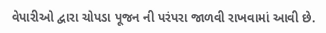વેપારીઓ દ્વારા ચોપડા પૂજન ની પરંપરા જાળવી રાખવામાં આવી છે.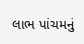લાભ પાંચમનું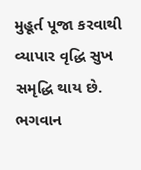મુહૂર્ત પૂજા કરવાથી વ્યાપાર વૃદ્ધિ સુખ સમૃદ્ધિ થાય છે. ભગવાન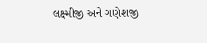લક્ષ્મીજી અને ગણેશજી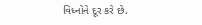વિધ્નોને દૂર કરે છે.